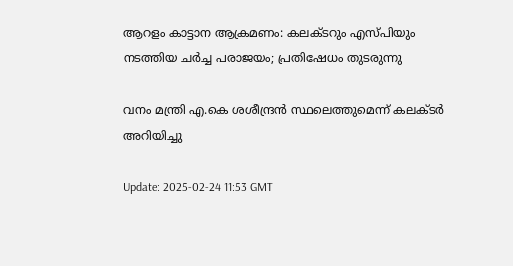ആറളം കാട്ടാന ആക്രമണം: കലക്ടറും എസ്പിയും നടത്തിയ ചർച്ച പരാജയം; പ്രതിഷേധം തുടരുന്നു

വനം മന്ത്രി എ.കെ ശശീന്ദ്രൻ സ്ഥലെത്തുമെന്ന് കലക്ടർ അറിയിച്ചു

Update: 2025-02-24 11:53 GMT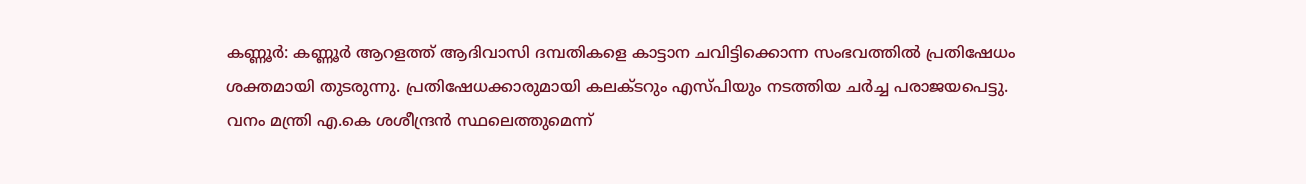കണ്ണൂർ: കണ്ണൂർ ആറളത്ത് ആദിവാസി ദമ്പതികളെ കാട്ടാന ചവിട്ടിക്കൊന്ന സംഭവത്തിൽ പ്രതിഷേധം ശക്തമായി തുടരുന്നു. പ്രതിഷേധക്കാരുമായി കലക്ടറും എസ്പിയും നടത്തിയ ചർച്ച പരാജയപെട്ടു. വനം മന്ത്രി എ.കെ ശശീന്ദ്രൻ സ്ഥലെത്തുമെന്ന്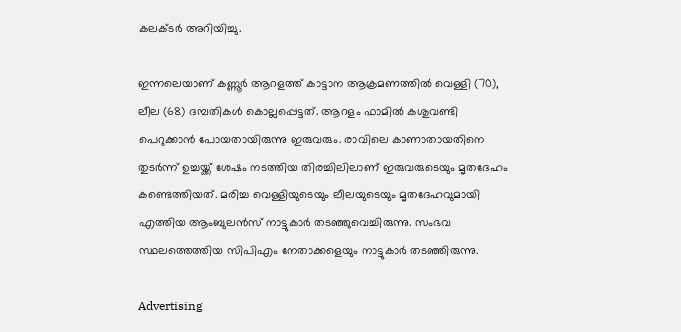കലക്ടർ അറിയിച്ചു.

ഇന്നലെയാണ് കണ്ണൂർ ആറളത്ത് കാട്ടാന ആക്രമണത്തിൽ വെള്ളി (70), ലീല (68) ദമ്പതികൾ കൊല്ലപ്പെട്ടത്. ആറളം ഫാമില്‍ കശുവണ്ടി പെറുക്കാൻ പോയതായിരുന്നു ഇരുവരും. രാവിലെ കാണാതായതിനെ തുടര്‍ന്ന് ഉച്ചയ്ക്ക് ശേഷം നടത്തിയ തിരച്ചിലിലാണ് ഇരുവരുടെയും മൃതദേഹം കണ്ടെത്തിയത്. മരിച്ച വെള്ളിയുടെയും ലീലയുടെയും മൃതദേഹവുമായി എത്തിയ ആംബുലൻസ് നാട്ടുകാർ തടഞ്ഞുവെച്ചിരുന്നു. സംഭവ സ്ഥലത്തെത്തിയ സിപിഎം നേതാക്കളെയും നാട്ടുകാർ തടഞ്ഞിരുന്നു.

Advertising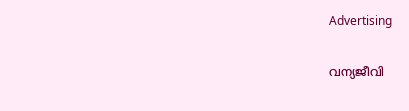Advertising

വന്യജീവി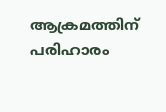ആക്രമത്തിന് പരിഹാരം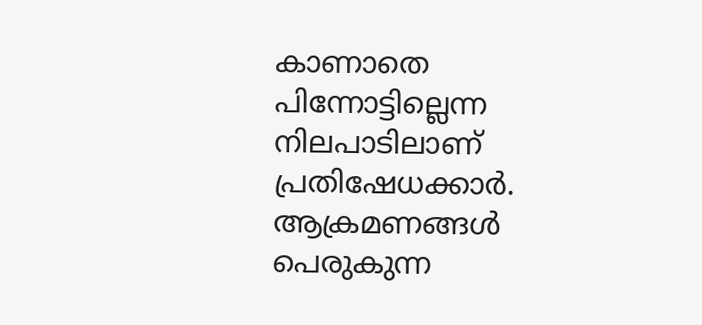കാണാതെ പിന്നോട്ടില്ലെന്ന നിലപാടിലാണ് പ്രതിഷേധക്കാർ. ആക്രമണങ്ങൾ പെരുകുന്ന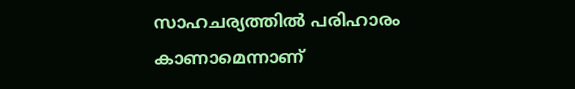സാഹചര്യത്തിൽ പരിഹാരം കാണാമെന്നാണ്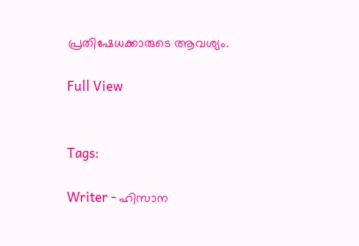പ്രതിഷേധക്കാരുടെ ആവശ്യം.

Full View


Tags:

Writer - ഹിസാന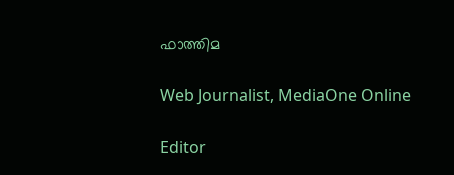ഫാത്തിമ

Web Journalist, MediaOne Online

Editor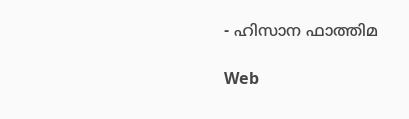- ഹിസാന ഫാത്തിമ

Web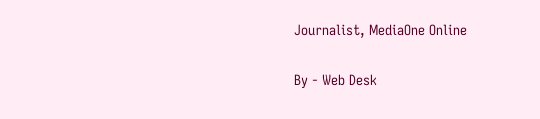Journalist, MediaOne Online

By - Web Desk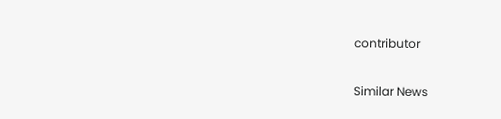contributor

Similar News